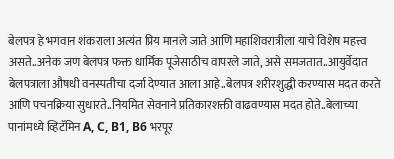बेलपत्र हे भगवान शंकराला अत्यंत प्रिय मानले जाते आणि महाशिवरात्रीला याचे विशेष महत्त्व असते..अनेक जण बेलपत्र फक्त धार्मिक पूजेसाठीच वापरले जाते, असे समजतात..आयुर्वेदात बेलपत्राला औषधी वनस्पतीचा दर्जा देण्यात आला आहे..बेलपत्र शरीरशुद्धी करण्यास मदत करते आणि पचनक्रिया सुधारते..नियमित सेवनाने प्रतिकारशक्ती वाढवण्यास मदत होते..बेलाच्या पानांमध्ये व्हिटॅमिन A, C, B1, B6 भरपूर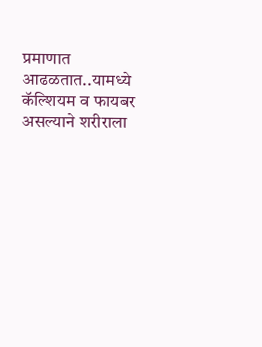प्रमाणात आढळतात..यामध्ये कॅल्शियम व फायबर असल्याने शरीराला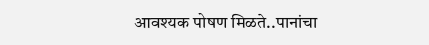आवश्यक पोषण मिळते..पानांचा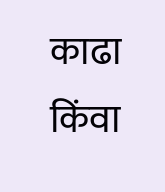काढा किंवा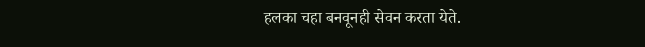हलका चहा बनवूनही सेवन करता येते.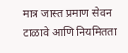मात्र जास्त प्रमाण सेवन टाळावे आणि नियमितता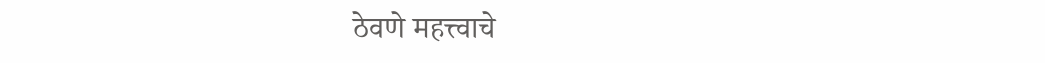ठेवणे महत्त्वाचे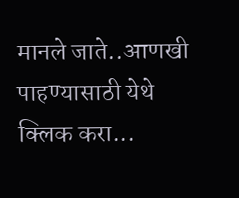मानले जाते..आणखी पाहण्यासाठी येथे क्लिक करा...